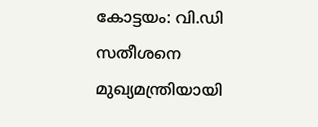കോട്ടയം: വി.ഡി സതീശനെ മുഖ്യമന്ത്രിയായി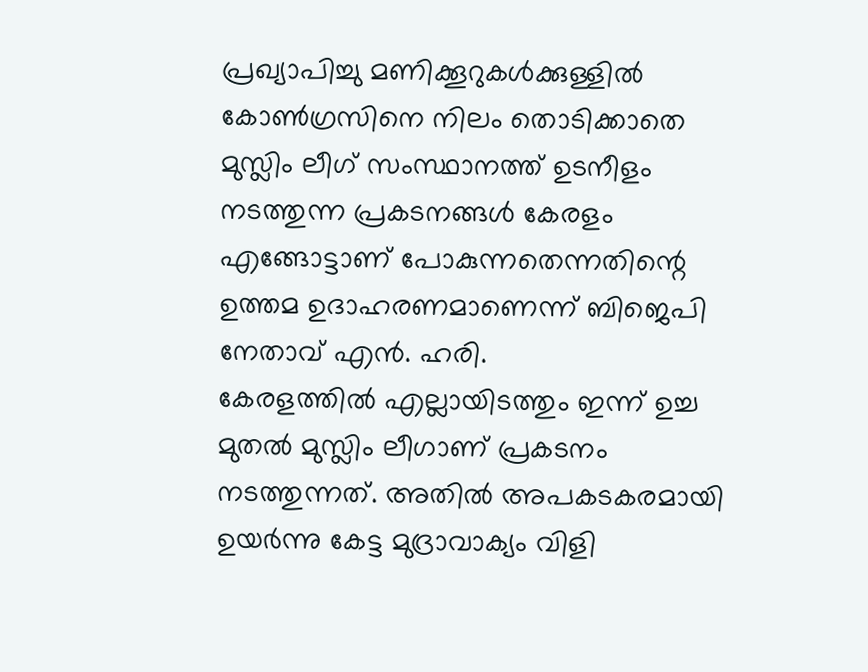പ്രഖ്യാപിച്ചു മണിക്കൂറുകൾക്കുള്ളിൽ കോൺഗ്രസിനെ നിലം തൊടിക്കാതെ മുസ്ലിം ലീഗ് സംസ്ഥാനത്ത് ഉടനീളം നടത്തുന്ന പ്രകടനങ്ങൾ കേരളം എങ്ങോട്ടാണ് പോകുന്നതെന്നതിന്റെ ഉത്തമ ഉദാഹരണമാണെന്ന് ബിജെപി നേതാവ് എൻ. ഹരി.
കേരളത്തിൽ എല്ലായിടത്തും ഇന്ന് ഉച്ച മുതൽ മുസ്ലിം ലീഗാണ് പ്രകടനം നടത്തുന്നത്. അതിൽ അപകടകരമായി ഉയർന്നു കേട്ട മുദ്രാവാക്യം വിളി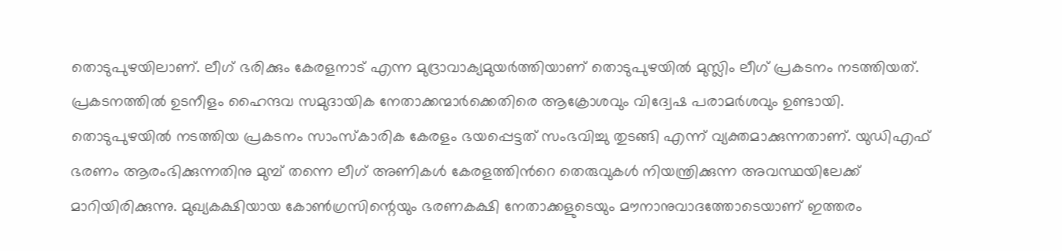തൊടുപുഴയിലാണ്. ലീഗ് ഭരിക്കും കേരളനാട് എന്ന മുദ്രാവാക്യമുയർത്തിയാണ് തൊടുപുഴയിൽ മുസ്ലിം ലീഗ് പ്രകടനം നടത്തിയത്. പ്രകടനത്തിൽ ഉടനീളം ഹൈന്ദവ സമുദായിക നേതാക്കന്മാർക്കെതിരെ ആക്രോശവും വിദ്വേഷ പരാമർശവും ഉണ്ടായി.
തൊടുപുഴയിൽ നടത്തിയ പ്രകടനം സാംസ്കാരിക കേരളം ഭയപ്പെട്ടത് സംഭവിച്ചു തുടങ്ങി എന്ന് വ്യക്തമാക്കുന്നതാണ്. യുഡിഎഫ് ഭരണം ആരംഭിക്കുന്നതിനു മുമ്പ് തന്നെ ലീഗ് അണികൾ കേരളത്തിൻറെ തെരുവുകൾ നിയന്ത്രിക്കുന്ന അവസ്ഥയിലേക്ക് മാറിയിരിക്കുന്നു. മുഖ്യകക്ഷിയായ കോൺഗ്രസിന്റെയും ഭരണകക്ഷി നേതാക്കളുടെയും മൗനാനുവാദത്തോടെയാണ് ഇത്തരം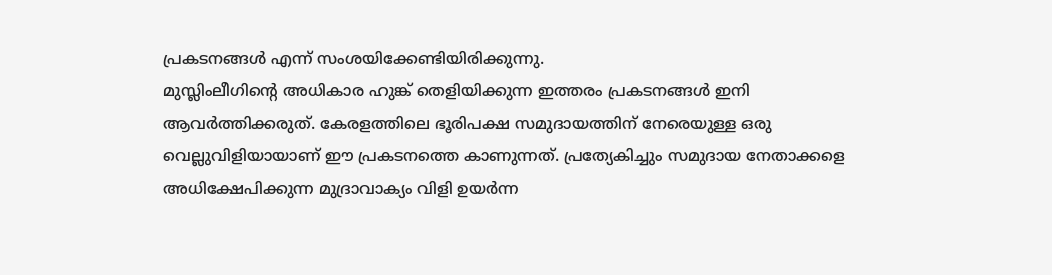പ്രകടനങ്ങൾ എന്ന് സംശയിക്കേണ്ടിയിരിക്കുന്നു.
മുസ്ലിംലീഗിന്റെ അധികാര ഹുങ്ക് തെളിയിക്കുന്ന ഇത്തരം പ്രകടനങ്ങൾ ഇനി ആവർത്തിക്കരുത്. കേരളത്തിലെ ഭൂരിപക്ഷ സമുദായത്തിന് നേരെയുള്ള ഒരു വെല്ലുവിളിയായാണ് ഈ പ്രകടനത്തെ കാണുന്നത്. പ്രത്യേകിച്ചും സമുദായ നേതാക്കളെ അധിക്ഷേപിക്കുന്ന മുദ്രാവാക്യം വിളി ഉയർന്ന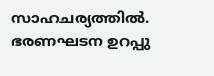സാഹചര്യത്തിൽ. ഭരണഘടന ഉറപ്പു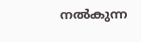നൽകുന്ന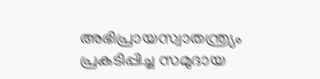അഭിപ്രായസ്വാതന്ത്ര്യം പ്രകടിപ്പിച്ച സമുദായ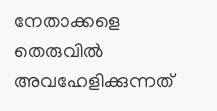നേതാക്കളെ തെരുവിൽ അവഹേളിക്കുന്നത്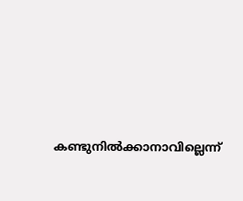കണ്ടുനിൽക്കാനാവില്ലെന്ന്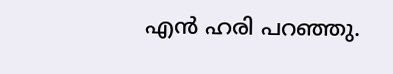എൻ ഹരി പറഞ്ഞു.